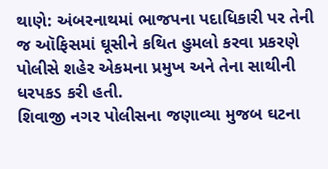થાણે: અંબરનાથમાં ભાજપના પદાધિકારી પર તેની જ ઑફિસમાં ઘૂસીને કથિત હુમલો કરવા પ્રકરણે પોલીસે શહેર એકમના પ્રમુખ અને તેના સાથીની ધરપકડ કરી હતી.
શિવાજી નગર પોલીસના જણાવ્યા મુજબ ઘટના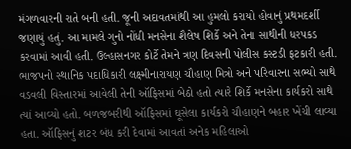મંગળવારની રાતે બની હતી. જૂની અદાવતમાંથી આ હુમલો કરાયો હોવાનું પ્રથમદર્શી જણાયું હતું. આ મામલે ગુનો નોંધી મનસેના શૈલેષ શિર્કે અને તેના સાથીની ધરપકડ કરવામાં આવી હતી. ઉલ્હાસનગર કોર્ટે તેમને ત્રણ દિવસની પોલીસ કસ્ટડી ફટકારી હતી.
ભાજપનો સ્થાનિક પદાધિકારી લક્ષ્મીનારાયણ ચૌહાણ મિત્રો અને પરિવારના સભ્યો સાથે વડવલી વિસ્તારમાં આવેલી તેની ઑફિસમાં બેઠો હતો ત્યારે શિર્કે મનસેના કાર્યકરો સાથે ત્યાં આવ્યો હતો. બળજબરીથી ઑફિસમાં ઘૂસેલા કાર્યકરો ચૌહાણને બહાર ખેંચી લાવ્યા હતા. ઑફિસનું શટર બંધ કરી દેવામાં આવતાં અનેક મહિલાઓ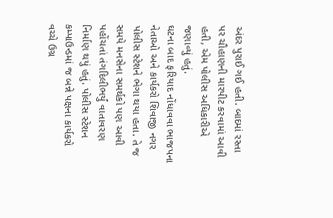અંદર પુરાઈ ગઈ હતી. બાદમાં રસ્તા પર ચૌહાણની મારપીટ કરવામાં આવી હતી, એમ પોલીસ અધિકારીએ જણાવ્યું હતું.
ઘટના બાદ ફરિયાદ નોંધાવવા ભાજપના નેતાઓ અને કાર્યકરો શિવાજી નગર પોલીસ સ્ટેશને ભેગા થયા હતા. તે જ સમયે મનસેના સમર્થકો પણ આવી પહોંચતાં તંગદિલીભર્યું વાતાવરણ નિર્માણ થયું હતું. પોલીસ સ્ટેશન કમ્પાઉન્ડમાં જ બન્ને પક્ષના કાર્યકરો વચ્ચે ઉગ્ર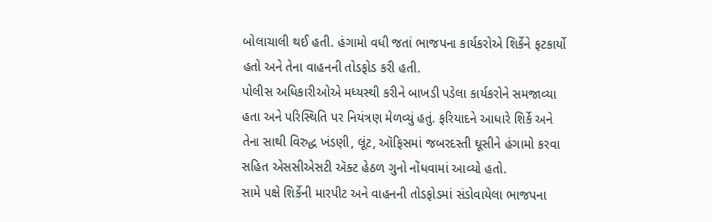બોલાચાલી થઈ હતી. હંગામો વધી જતાં ભાજપના કાર્યકરોએ શિર્કેને ફટકાર્યો હતો અને તેના વાહનની તોડફોડ કરી હતી.
પોલીસ અધિકારીઓએ મધ્યસ્થી કરીને બાખડી પડેલા કાર્યકરોને સમજાવ્યા હતા અને પરિસ્થિતિ પર નિયંત્રણ મેળવ્યું હતું. ફરિયાદને આધારે શિર્કે અને તેના સાથી વિરુદ્ધ ખંડણી, લૂંટ, ઑફિસમાં જબરદસ્તી ઘૂસીને હંગામો કરવા સહિત એસસીએસટી ઍક્ટ હેઠળ ગુનો નોંધવામાં આવ્યો હતો.
સામે પક્ષે શિર્કેની મારપીટ અને વાહનની તોડફોડમાં સંડોવાયેલા ભાજપના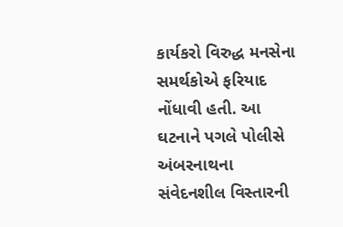કાર્યકરો વિરુદ્ધ મનસેના સમર્થકોએ ફરિયાદ નોંધાવી હતી. આ ઘટનાને પગલે પોલીસે અંબરનાથના સંવેદનશીલ વિસ્તારની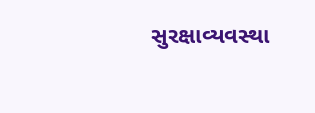સુરક્ષાવ્યવસ્થા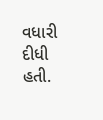વધારી દીધી હતી.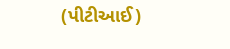(પીટીઆઈ)